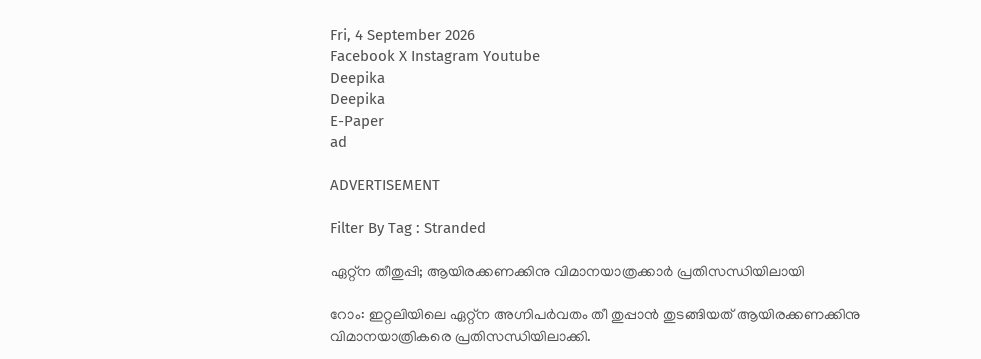Fri, 4 September 2026
Facebook X Instagram Youtube
Deepika
Deepika
E-Paper
ad

ADVERTISEMENT

Filter By Tag : Stranded

ഏറ്റ്ന തീതുപ്പി; ആയിരക്കണക്കിനു വിമാനയാത്രക്കാർ പ്രതിസന്ധിയിലായി

റോം: ഇറ്റലിയിലെ ഏറ്റ്ന അഗ്നിപർവതം തീ തുപ്പാൻ തുടങ്ങിയത് ആയിരക്കണക്കിനു വിമാനയാത്രികരെ പ്രതിസന്ധിയിലാക്കി.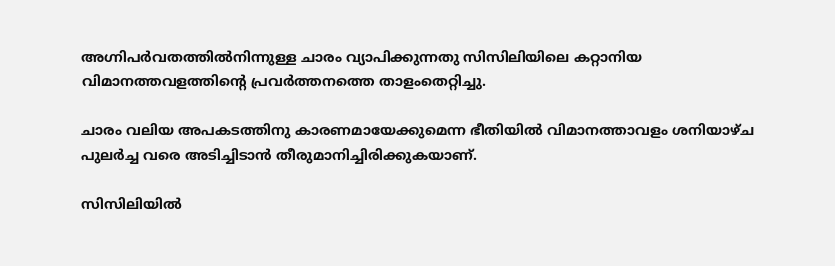അഗ്നിപർവതത്തിൽനിന്നുള്ള ചാരം വ്യാപിക്കുന്നതു സിസിലിയിലെ കറ്റാനിയ വിമാനത്തവളത്തിന്‍റെ പ്രവർത്തനത്തെ താളംതെറ്റിച്ചു.

ചാരം വലിയ അപകടത്തിനു കാരണമായേക്കുമെന്ന ഭീതിയിൽ വിമാനത്താവളം ശനിയാഴ്ച പുലർച്ച വരെ അടിച്ചിടാൻ തീരുമാനിച്ചിരിക്കുകയാണ്.

സിസിലിയിൽ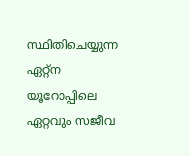സ്ഥിതിചെയ്യുന്ന ഏറ്റ്ന യൂറോപ്പിലെ ഏറ്റവും സജീവ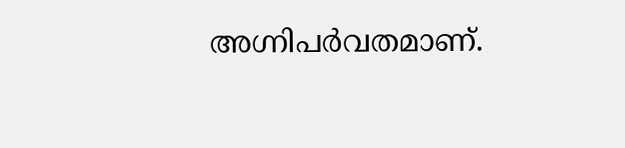അഗ്നിപർവതമാണ്.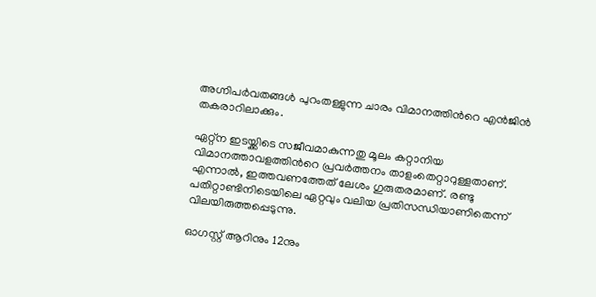അഗ്നിപർവതങ്ങൾ പുറംതള്ളുന്ന ചാരം വിമാനത്തിന്‍റെ എൻജിൻ തകരാറിലാക്കും.

ഏറ്റ്ന ഇടയ്ക്കിടെ സജീവമാകുന്നതു മൂലം കറ്റാനിയ വിമാനത്താവളത്തിന്‍റെ പ്രവർത്തനം താളംതെറ്റാറുള്ളതാണ്. എന്നാൽ, ഇത്തവണത്തേത് ലേശം ഗുരുതരമാണ്. രണ്ടു പതിറ്റാണ്ടിനിടെയിലെ ഏറ്റവും വലിയ പ്രതിസന്ധിയാണിതെന്ന് വിലയിരുത്തപ്പെടുന്നു.

ഓഗസ്റ്റ് ആറിനും 12നും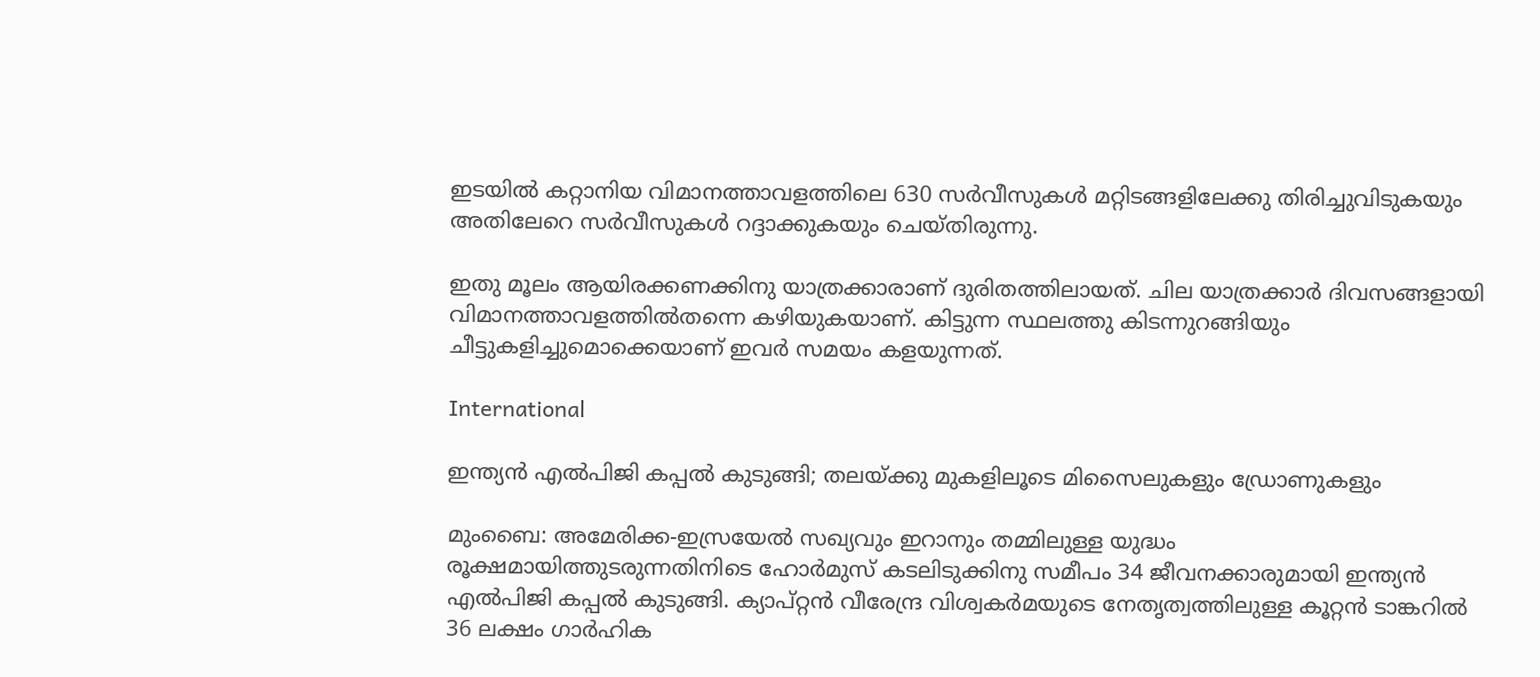ഇടയിൽ കറ്റാനിയ വിമാനത്താവളത്തിലെ 630 സർവീസുകൾ മറ്റിടങ്ങളിലേക്കു തിരിച്ചുവിടുകയും അതിലേറെ സർവീസുകൾ റദ്ദാക്കുകയും ചെയ്തിരുന്നു.

ഇതു മൂലം ആയിരക്കണക്കിനു യാത്രക്കാരാണ് ദുരിതത്തിലായത്. ചില യാത്രക്കാർ ദിവസങ്ങളായി വിമാനത്താവളത്തിൽതന്നെ കഴിയുകയാണ്. കിട്ടുന്ന സ്ഥലത്തു കിടന്നുറങ്ങിയും ചീട്ടുകളിച്ചുമൊക്കെയാണ് ഇവർ സമയം കളയുന്നത്.

International

ഇന്ത്യൻ എൽപിജി കപ്പൽ കുടുങ്ങി; തലയ്ക്കു മുകളിലൂടെ മിസൈലുകളും ഡ്രോണുകളും

മുംബൈ: അമേരിക്ക-ഇസ്രയേൽ സഖ്യവും ഇറാനും തമ്മിലുള്ള യുദ്ധം രൂക്ഷമായിത്തുടരുന്നതിനിടെ ഹോർമുസ് കടലിടുക്കിനു സമീപം 34 ജീവനക്കാരുമായി ഇന്ത്യൻ എൽപിജി കപ്പൽ കുടുങ്ങി. ക്യാപ്റ്റൻ വീരേന്ദ്ര വിശ്വകർമയുടെ നേതൃത്വത്തിലുള്ള കൂറ്റൻ ടാങ്കറിൽ 36 ലക്ഷം ഗാർഹിക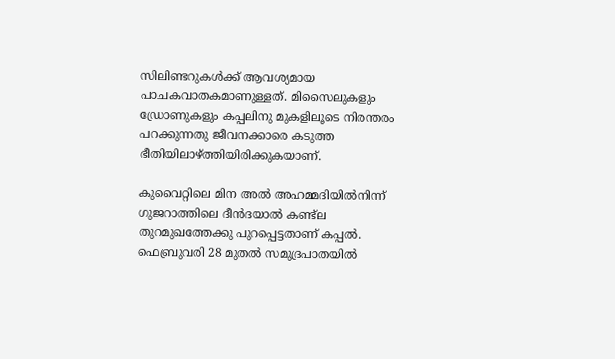സിലിണ്ടറുകൾക്ക് ആവശ്യമായ പാചകവാതകമാണുള്ളത്. മിസൈലുകളും ഡ്രോണുകളും കപ്പലിനു മുകളിലൂടെ നിരന്തരം പറക്കുന്നതു ജീവനക്കാരെ കടുത്ത ഭീതിയിലാഴ്ത്തിയിരിക്കുകയാണ്.

കുവൈറ്റിലെ മിന അൽ അഹമ്മദിയിൽനിന്ന് ഗുജറാത്തിലെ ദീൻദയാൽ കണ്ട്‌ല തുറമുഖത്തേക്കു പുറപ്പെട്ടതാണ് കപ്പൽ. ഫെബ്രുവരി 28 മുതൽ സമുദ്രപാതയിൽ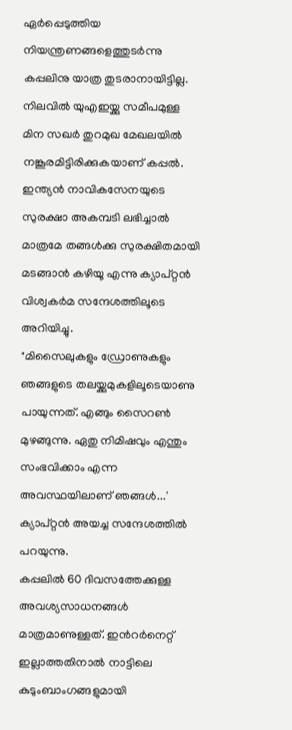ഏർപ്പെടുത്തിയ നിയന്ത്രണങ്ങളെത്തുടർന്നു കപ്പലിനു യാത്ര തുടരാനായിട്ടില്ല. നിലവിൽ യുഎഇയ്ക്കു സമീപമുള്ള മിന സഖർ തുറമുഖ മേഖലയിൽ നങ്കൂരമിട്ടിരിക്കുകയാണ് കപ്പൽ. ഇന്ത്യൻ നാവികസേനയുടെ സുരക്ഷാ അകമ്പടി ലഭിച്ചാൽ മാത്രമേ തങ്ങൾക്കു സുരക്ഷിതമായി മടങ്ങാൻ കഴിയൂ എന്നു ക്യാപ്റ്റൻ വിശ്വകർമ സന്ദേശത്തിലൂടെ അറിയിച്ചു.
"മിസൈലുകളും ഡ്രോണുകളും ഞങ്ങളുടെ തലയ്ക്കുമുകളിലൂടെയാണു പായുന്നത്. എങ്ങും സൈറൺ മുഴങ്ങുന്നു. ഏതു നിമിഷവും എന്തും സംഭവിക്കാം എന്ന അവസ്ഥയിലാണ് ഞങ്ങൾ...' ക്യാപ്റ്റൻ അയച്ച സന്ദേശത്തിൽ പറയുന്നു.
കപ്പലിൽ 60 ദിവസത്തേക്കുള്ള അവശ്യസാധനങ്ങൾ മാത്രമാണുള്ളത്. ഇന്‍റർനെറ്റ് ഇല്ലാത്തതിനാൽ നാട്ടിലെ കുടുംബാംഗങ്ങളുമായി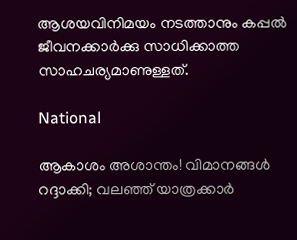ആശയവിനിമയം നടത്താനും കപ്പൽ ജീവനക്കാർക്കു സാധിക്കാത്ത സാഹചര്യമാണുള്ളത്.

National

ആകാശം അശാന്തം! വിമാനങ്ങൾ റദ്ദാക്കി; വലഞ്ഞ് യാത്രക്കാർ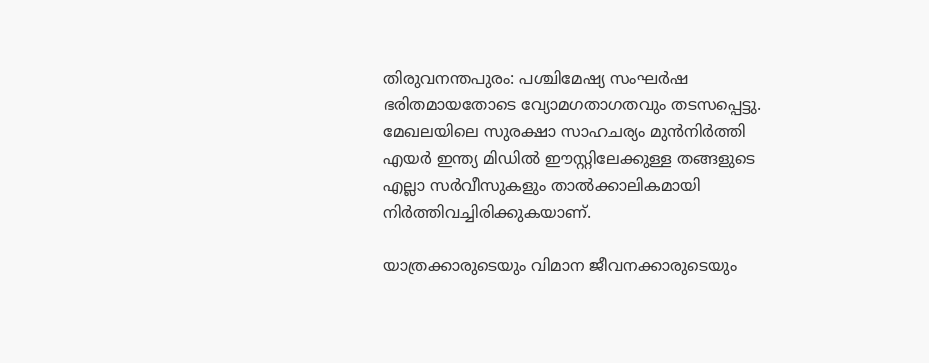തിരുവനന്തപുരം: പശ്ചിമേഷ്യ സംഘർഷ ഭരിതമായതോടെ വ്യോമഗതാഗതവും തടസപ്പെട്ടു. മേഖലയിലെ സുരക്ഷാ സാഹചര്യം മുൻനിർത്തി എയർ ഇന്ത്യ മിഡിൽ ഈസ്റ്റിലേക്കുള്ള തങ്ങളുടെ എല്ലാ സർവീസുകളും താൽക്കാലികമായി നിർത്തിവച്ചിരിക്കുകയാണ്.

യാത്രക്കാരുടെയും വിമാന ജീവനക്കാരുടെയും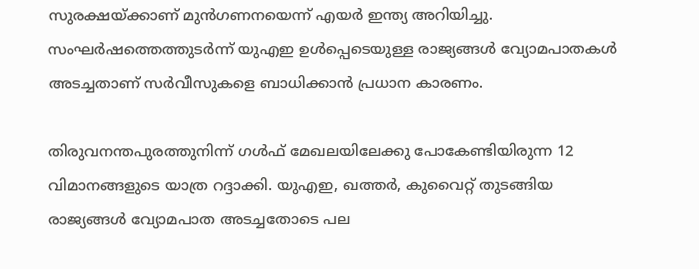സുരക്ഷയ്ക്കാണ് മുൻഗണനയെന്ന് എയർ ഇന്ത്യ അറിയിച്ചു. സംഘർഷത്തെത്തുടർന്ന് യുഎഇ ഉൾപ്പെടെയുള്ള രാജ്യങ്ങൾ വ്യോമപാതകൾ അടച്ചതാണ് സർവീസുകളെ ബാധിക്കാൻ പ്രധാന കാരണം.

തിരുവനന്തപുരത്തുനിന്ന് ഗൾഫ് മേഖലയിലേക്കു പോകേണ്ടിയിരുന്ന 12 വിമാനങ്ങളുടെ യാത്ര റദ്ദാക്കി. യുഎഇ, ഖത്തർ, കുവൈറ്റ് തുടങ്ങിയ രാജ്യങ്ങൾ വ്യോമപാത അടച്ചതോടെ പല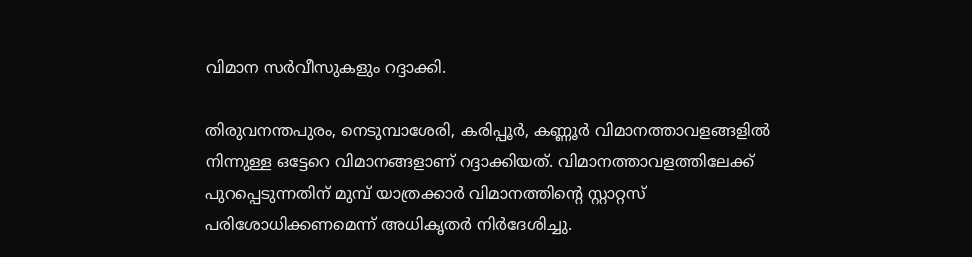വിമാന സർവീസുകളും റദ്ദാക്കി.

തിരുവനന്തപുരം, നെടുമ്പാശേരി, കരിപ്പൂർ, കണ്ണൂർ വിമാനത്താവളങ്ങളിൽ നിന്നുള്ള ഒട്ടേറെ വിമാനങ്ങളാണ് റദ്ദാക്കിയത്. വിമാനത്താവളത്തിലേക്ക് പുറപ്പെടുന്നതിന് മുമ്പ് യാത്രക്കാർ വിമാനത്തിന്‍റെ സ്റ്റാറ്റസ് പരിശോധിക്കണമെന്ന് അധികൃതർ നിർദേശിച്ചു.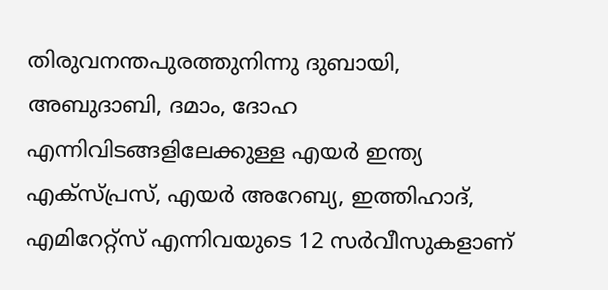തിരുവനന്തപുരത്തുനിന്നു ദുബായി, അബുദാബി, ദമാം, ദോഹ എന്നിവിടങ്ങളിലേക്കുള്ള എയർ ഇന്ത്യ എക്സ്പ്രസ്, എയർ അറേബ്യ, ഇത്തിഹാദ്, എമിറേറ്റ്സ് എന്നിവയുടെ 12 സർവീസുകളാണ്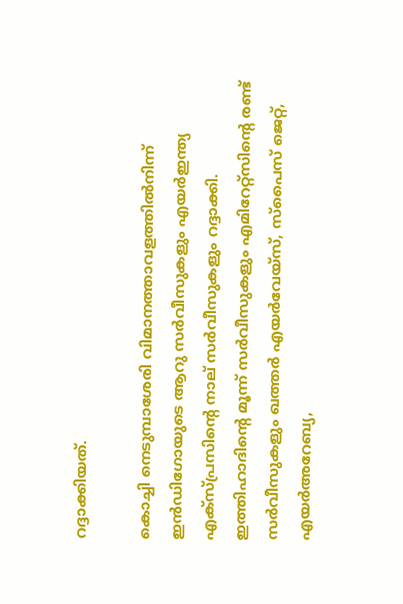റദ്ദാക്കിയത്.

കൊച്ചി നെടുമ്പാശേരി വിമാനത്താവളത്തിൽനിന്ന് ഇൻഡിഗോയുടെ ആറു സർവീസുകളും എയർഇന്ത്യ എക്സ്പ്രസിന്‍റെ നാല് സർവീസുകളും റദ്ദാക്കി. ഇത്തിഹാദിന്‍റെ മൂന്ന് സർവീസുകളും എമിറേറ്റ്‌സിന്‍റെ രണ്ട് സർവീസുകളും ഖത്തർ എയർവേയ്‌സ്, സ്‌പൈസ് ജെറ്റ്, എയർഅറേബ്യ,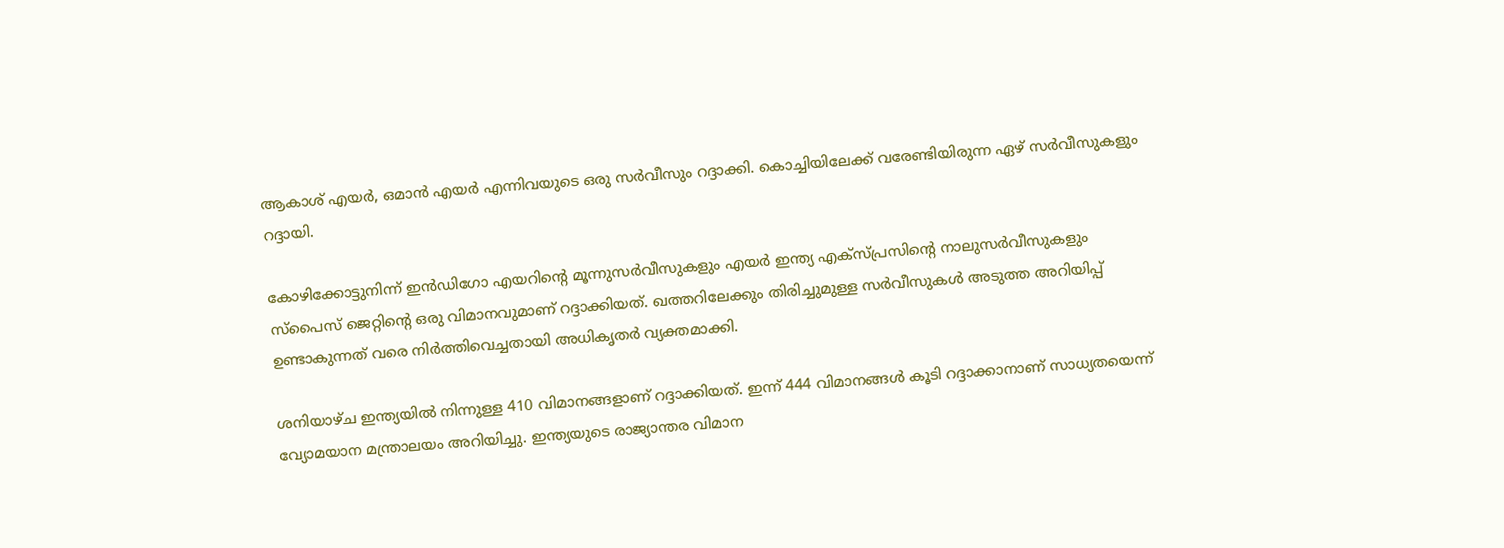ആകാശ് എയർ, ഒമാൻ എയർ എന്നിവയുടെ ഒരു സർവീസും റദ്ദാക്കി. കൊച്ചിയിലേക്ക്‌ വരേണ്ടിയിരുന്ന ഏഴ് സർവീസുകളും റദ്ദായി.

കോഴിക്കോട്ടുനിന്ന് ഇൻഡിഗോ എയറിന്‍റെ മൂന്നുസർവീസുകളും എയർ ഇന്ത്യ എക്സ്പ്രസിന്‍റെ നാലുസർവീസുകളും സ്പൈസ് ജെറ്റിന്‍റെ ഒരു വിമാനവുമാണ് റദ്ദാക്കിയത്. ഖത്തറിലേക്കും തിരിച്ചുമുള്ള സർവീസുകൾ അടുത്ത അറിയിപ്പ് ഉണ്ടാകുന്നത് വരെ നിർത്തിവെച്ചതായി അധികൃതർ വ്യക്തമാക്കി.

ശനിയാഴ്ച ഇന്ത്യയിൽ നിന്നുള്ള 410 വിമാനങ്ങളാണ് റദ്ദാക്കിയത്. ഇന്ന് 444 വിമാനങ്ങൾ കൂടി റദ്ദാക്കാനാണ് സാധ്യതയെന്ന് വ്യോമയാന മന്ത്രാലയം അറിയിച്ചു. ഇന്ത്യയുടെ രാജ്യാന്തര വിമാന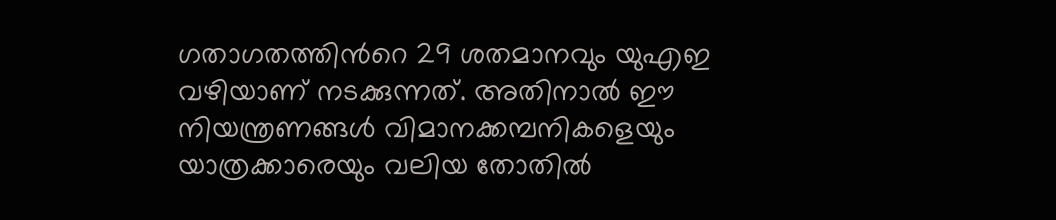ഗതാഗതത്തിന്‍റെ 29 ശതമാനവും യുഎഇ വഴിയാണ് നടക്കുന്നത്. അതിനാൽ ഈ നിയന്ത്രണങ്ങൾ വിമാനക്കമ്പനികളെയും യാത്രക്കാരെയും വലിയ തോതിൽ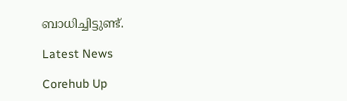ബാധിച്ചിട്ടുണ്ട്.

Latest News

Corehub Up